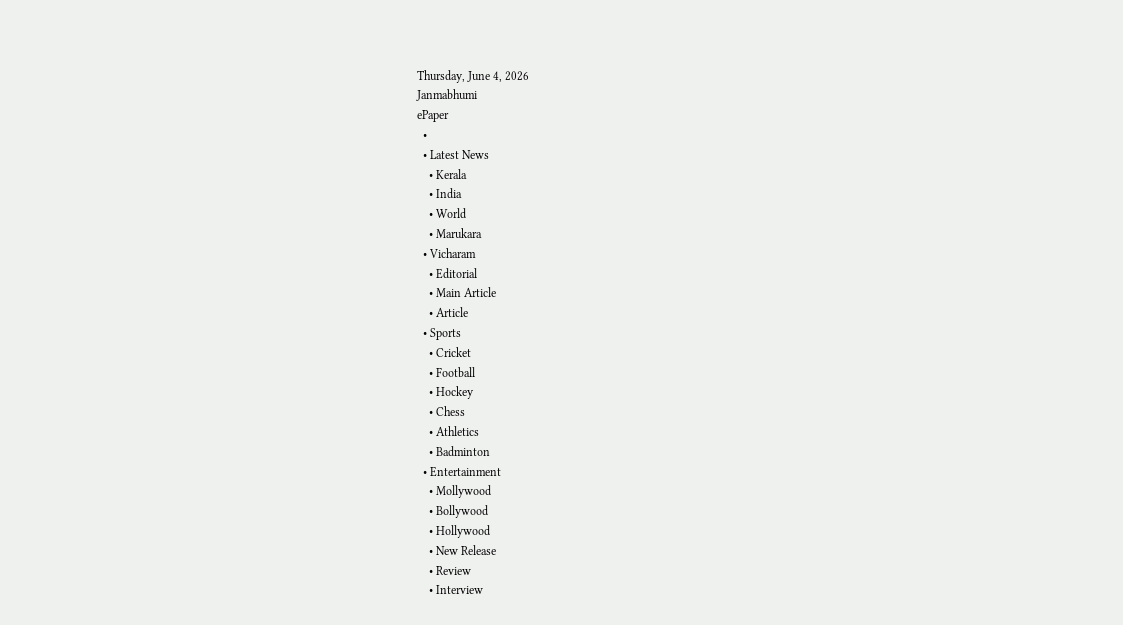Thursday, June 4, 2026
Janmabhumi
ePaper
  •
  • Latest News
    • Kerala
    • India
    • World
    • Marukara
  • Vicharam
    • Editorial
    • Main Article
    • Article
  • Sports
    • Cricket
    • Football
    • Hockey
    • Chess
    • Athletics
    • Badminton
  • Entertainment
    • Mollywood
    • Bollywood
    • Hollywood
    • New Release
    • Review
    • Interview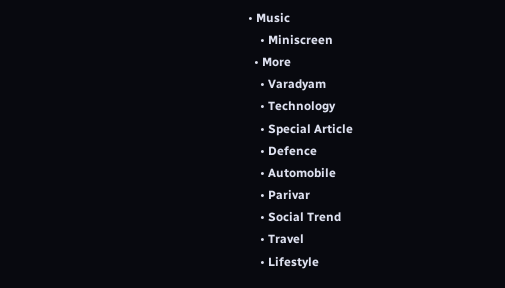• Music
    • Miniscreen
  • More
    • Varadyam
    • Technology
    • Special Article
    • Defence
    • Automobile
    • Parivar
    • Social Trend
    • Travel
    • Lifestyle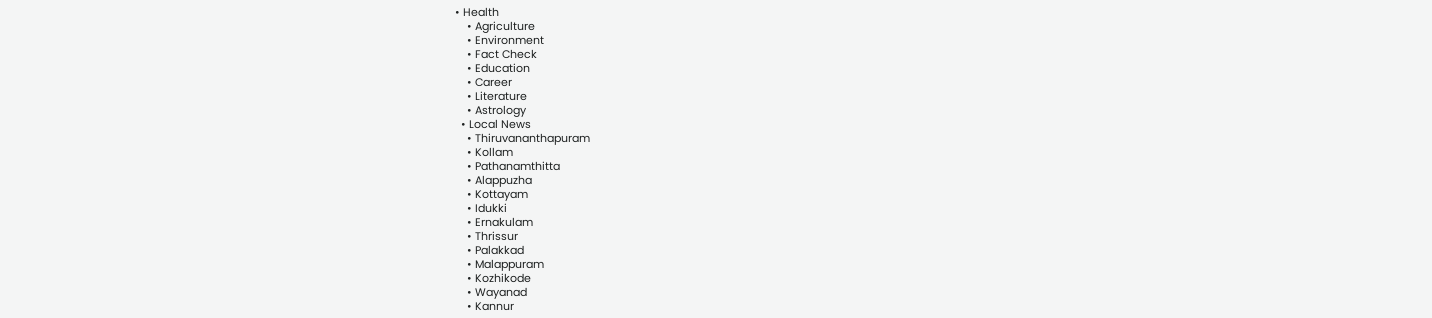• Health
    • Agriculture
    • Environment
    • Fact Check
    • Education
    • Career
    • Literature
    • Astrology
  • Local News
    • Thiruvananthapuram
    • Kollam
    • Pathanamthitta
    • Alappuzha
    • Kottayam
    • Idukki
    • Ernakulam
    • Thrissur
    • Palakkad
    • Malappuram
    • Kozhikode
    • Wayanad
    • Kannur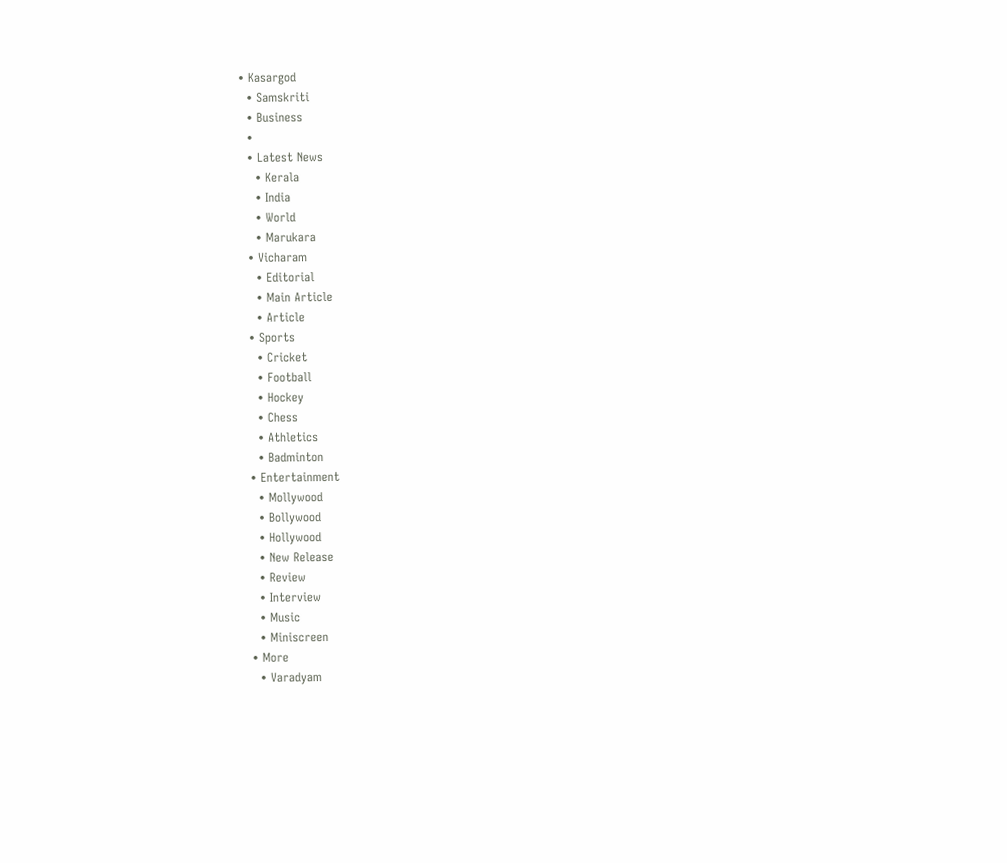• Kasargod
  • Samskriti
  • Business
  •
  • Latest News
    • Kerala
    • India
    • World
    • Marukara
  • Vicharam
    • Editorial
    • Main Article
    • Article
  • Sports
    • Cricket
    • Football
    • Hockey
    • Chess
    • Athletics
    • Badminton
  • Entertainment
    • Mollywood
    • Bollywood
    • Hollywood
    • New Release
    • Review
    • Interview
    • Music
    • Miniscreen
  • More
    • Varadyam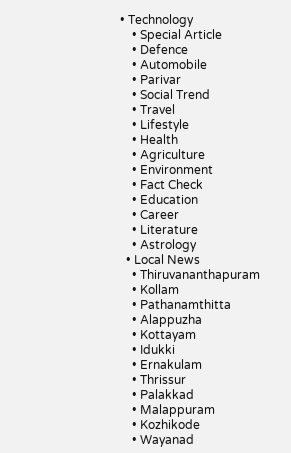• Technology
    • Special Article
    • Defence
    • Automobile
    • Parivar
    • Social Trend
    • Travel
    • Lifestyle
    • Health
    • Agriculture
    • Environment
    • Fact Check
    • Education
    • Career
    • Literature
    • Astrology
  • Local News
    • Thiruvananthapuram
    • Kollam
    • Pathanamthitta
    • Alappuzha
    • Kottayam
    • Idukki
    • Ernakulam
    • Thrissur
    • Palakkad
    • Malappuram
    • Kozhikode
    • Wayanad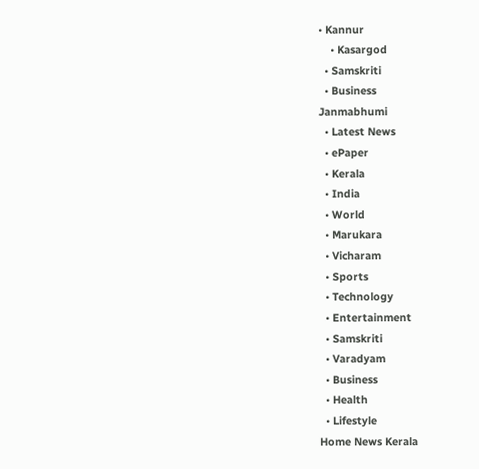• Kannur
    • Kasargod
  • Samskriti
  • Business
Janmabhumi
  • Latest News
  • ePaper
  • Kerala
  • India
  • World
  • Marukara
  • Vicharam
  • Sports
  • Technology
  • Entertainment
  • Samskriti
  • Varadyam
  • Business
  • Health
  • Lifestyle
Home News Kerala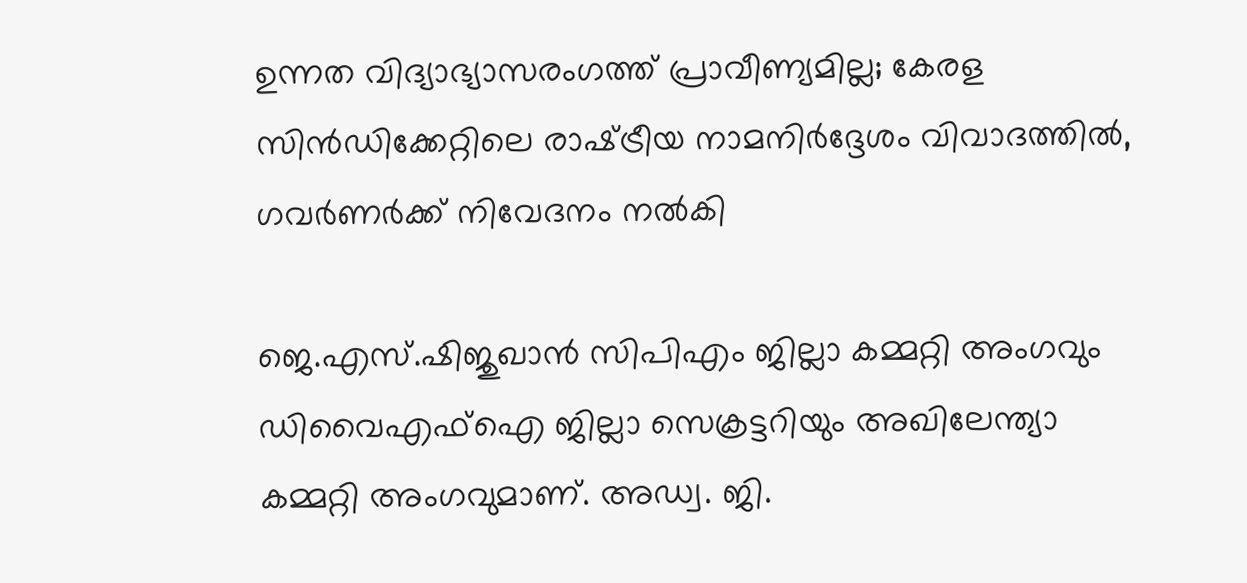ഉന്നത വിദ്യാഭ്യാസരംഗത്ത് പ്രാവീണ്യമില്ല; കേരള സിന്‍ഡിക്കേറ്റിലെ രാഷ്‌ട്രീയ നാമനിര്‍ദ്ദേശം വിവാദത്തില്‍, ഗവര്‍ണര്‍ക്ക് നിവേദനം നല്‍കി

ജെ.എസ്.ഷിജുഖാന്‍ സിപിഎം ജില്ലാ കമ്മറ്റി അംഗവും ഡിവൈഎഫ്‌ഐ ജില്ലാ സെക്രട്ടറിയും അഖിലേന്ത്യാ കമ്മറ്റി അംഗവുമാണ്. അഡ്വ. ജി.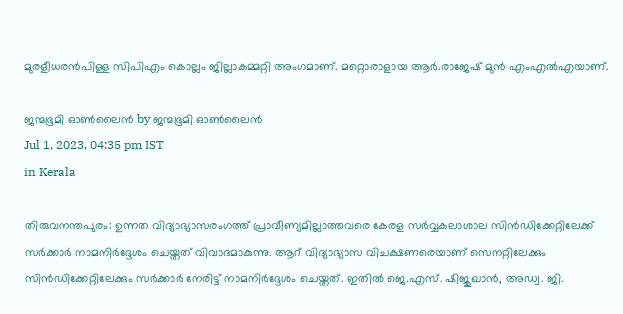മുരളീധരന്‍പിള്ള സിപിഎം കൊല്ലം ജില്ലാകമ്മറ്റി അംഗമാണ്. മറ്റൊരാളായ ആര്‍.രാജേഷ് മുന്‍ എംഎല്‍എയാണ്.

ജന്മഭൂമി ഓണ്‍ലൈന്‍ by ജന്മഭൂമി ഓണ്‍ലൈന്‍
Jul 1, 2023, 04:35 pm IST
in Kerala

തിരുവനന്തപുരം: ഉന്നത വിദ്യാഭ്യാസരംഗത്ത് പ്രാവീണ്യമില്ലാത്തവരെ കേരള സര്‍വ്വകലാശാല സിന്‍ഡിക്കേറ്റിലേക്ക് സര്‍ക്കാര്‍ നാമനിര്‍ദ്ദേശം ചെയ്തത് വിവാദമാകുന്നു. ആറ് വിദ്യാഭ്യാസ വിചക്ഷണരെയാണ് സെനറ്റിലേക്കും സിന്‍ഡിക്കേറ്റിലേക്കും സര്‍ക്കാര്‍ നേരിട്ട് നാമനിര്‍ദ്ദേശം ചെയ്തത്. ഇതില്‍ ജെ.എസ്. ഷിജുഖാന്‍, അഡ്വ. ജി.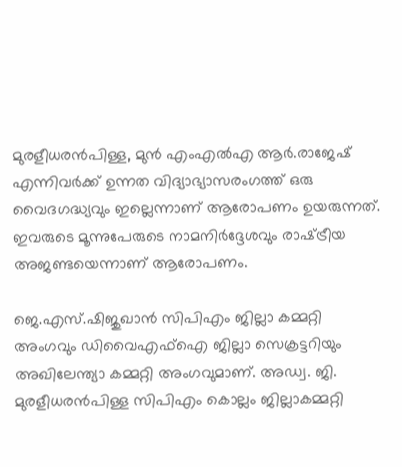മുരളീധരന്‍പിള്ള, മുന്‍ എംഎല്‍എ ആര്‍.രാജേഷ് എന്നിവര്‍ക്ക് ഉന്നത വിദ്യാഭ്യാസരംഗത്ത് ഒരു വൈദഗദ്ധ്യവും ഇല്ലെന്നാണ് ആരോപണം ഉയരുന്നത്. ഇവരുടെ മൂന്നുപേരുടെ നാമനിര്‍ദ്ദേശവും രാഷ്‌ട്രീയ അജണ്ടയെന്നാണ് ആരോപണം.

ജെ.എസ്.ഷിജുഖാന്‍ സിപിഎം ജില്ലാ കമ്മറ്റി അംഗവും ഡിവൈഎഫ്‌ഐ ജില്ലാ സെക്രട്ടറിയും അഖിലേന്ത്യാ കമ്മറ്റി അംഗവുമാണ്. അഡ്വ. ജി. മുരളീധരന്‍പിള്ള സിപിഎം കൊല്ലം ജില്ലാകമ്മറ്റി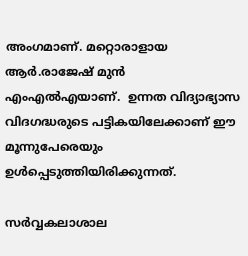അംഗമാണ്. മറ്റൊരാളായ ആര്‍.രാജേഷ് മുന്‍ എംഎല്‍എയാണ്.  ഉന്നത വിദ്യാഭ്യാസ വിദഗദ്ധരുടെ പട്ടികയിലേക്കാണ് ഈ മൂന്നുപേരെയും ഉള്‍പ്പെടുത്തിയിരിക്കുന്നത്.

സര്‍വ്വകലാശാല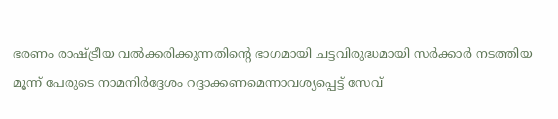ഭരണം രാഷ്‌ട്രീയ വല്‍ക്കരിക്കുന്നതിന്റെ ഭാഗമായി ചട്ടവിരുദ്ധമായി സര്‍ക്കാര്‍ നടത്തിയ മൂന്ന് പേരുടെ നാമനിര്‍ദ്ദേശം റദ്ദാക്കണമെന്നാവശ്യപ്പെട്ട് സേവ്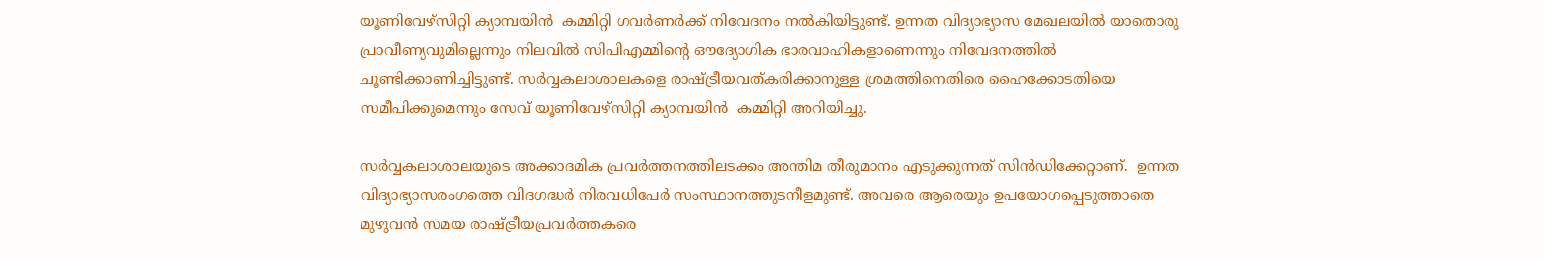യൂണിവേഴ്‌സിറ്റി ക്യാമ്പയിന്‍  കമ്മിറ്റി ഗവര്‍ണര്‍ക്ക് നിവേദനം നല്‍കിയിട്ടുണ്ട്. ഉന്നത വിദ്യാഭ്യാസ മേഖലയില്‍ യാതൊരു പ്രാവീണ്യവുമില്ലെന്നും നിലവില്‍ സിപിഎമ്മിന്റെ ഔദ്യോഗിക ഭാരവാഹികളാണെന്നും നിവേദനത്തില്‍ ചൂണ്ടിക്കാണിച്ചിട്ടുണ്ട്. സര്‍വ്വകലാശാലകളെ രാഷ്‌ട്രീയവത്കരിക്കാനുള്ള ശ്രമത്തിനെതിരെ ഹൈക്കോടതിയെ സമീപിക്കുമെന്നും സേവ് യൂണിവേഴ്‌സിറ്റി ക്യാമ്പയിന്‍  കമ്മിറ്റി അറിയിച്ചു.

സര്‍വ്വകലാശാലയുടെ അക്കാദമിക പ്രവര്‍ത്തനത്തിലടക്കം അന്തിമ തീരുമാനം എടുക്കുന്നത് സിന്‍ഡിക്കേറ്റാണ്.  ഉന്നത വിദ്യാഭ്യാസരംഗത്തെ വിദഗദ്ധര്‍ നിരവധിപേർ സംസ്ഥാനത്തുടനീളമുണ്ട്. അവരെ ആരെയും ഉപയോഗപ്പെടുത്താതെ മുഴുവന്‍ സമയ രാഷ്‌ട്രീയപ്രവര്‍ത്തകരെ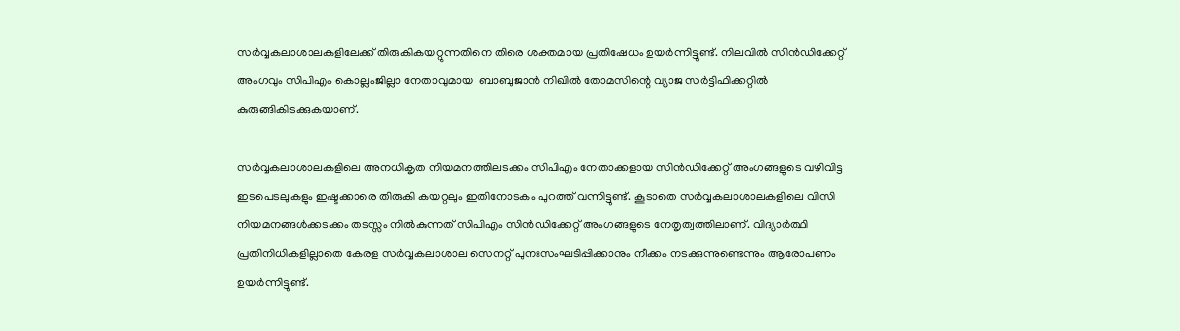സര്‍വ്വകലാശാലകളിലേക്ക് തിരുകികയറ്റുന്നതിനെ തിരെ ശക്തമായ പ്രതിഷേധം ഉയര്‍ന്നിട്ടുണ്ട്. നിലവില്‍ സിന്‍ഡിക്കേറ്റ് അംഗവും സിപിഎം കൊല്ലംജില്ലാ നേതാവുമായ  ബാബുജാന്‍ നിഖില്‍ തോമസിന്റെ വ്യാജ സര്‍ട്ടിഫിക്കറ്റില്‍ കുരുങ്ങികിടക്കുകയാണ്.

സര്‍വ്വകലാശാലകളിലെ അനധികൃത നിയമനത്തിലടക്കം സിപിഎം നേതാക്കളായ സിന്‍ഡിക്കേറ്റ് അംഗങ്ങളുടെ വഴിവിട്ട ഇടപെടലുകളും ഇഷ്ടക്കാരെ തിരുകി കയറ്റലും ഇതിനോടകം പുറത്ത് വന്നിട്ടുണ്ട്. കൂടാതെ സര്‍വ്വകലാശാലകളിലെ വിസി നിയമനങ്ങള്‍ക്കടക്കം തടസ്സം നില്‍കുന്നത് സിപിഎം സിന്‍ഡിക്കേറ്റ് അംഗങ്ങളുടെ നേതൃത്വത്തിലാണ്. വിദ്യാര്‍ത്ഥി പ്രതിനിധികളില്ലാതെ കേരള സര്‍വ്വകലാശാല സെനറ്റ് പുനഃസംഘടിപ്പിക്കാനും നീക്കം നടക്കുന്നുണ്ടെന്നും ആരോപണം ഉയര്‍ന്നിട്ടുണ്ട്.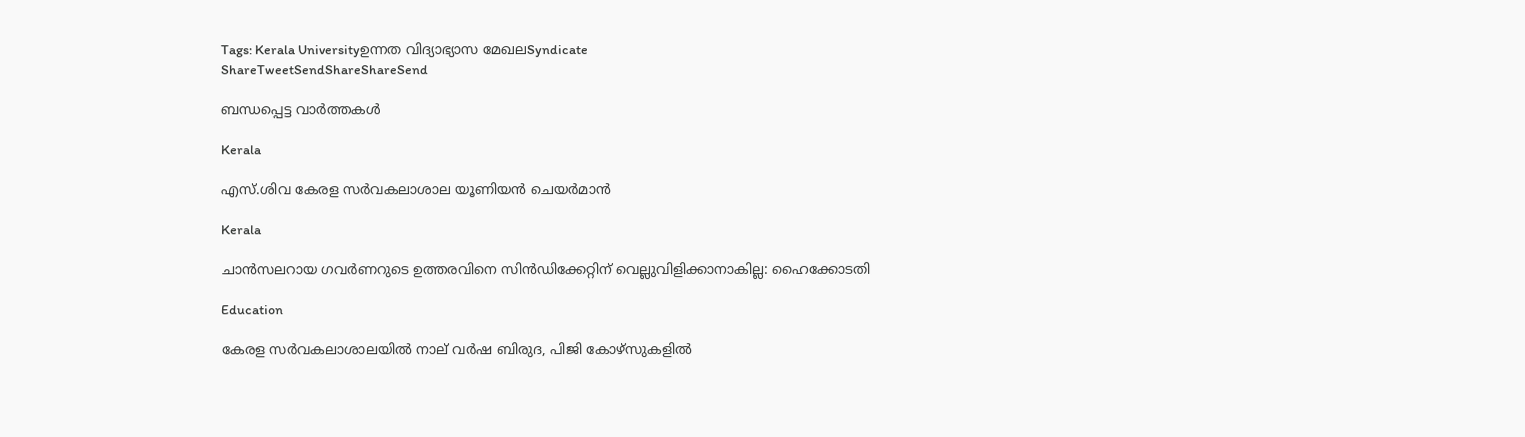Tags: Kerala Universityഉന്നത വിദ്യാഭ്യാസ മേഖലSyndicate
ShareTweetSendShareShareSend

ബന്ധപ്പെട്ട വാര്‍ത്തകള്‍

Kerala

എസ്.ശിവ കേരള സര്‍വകലാശാല യൂണിയന്‍ ചെയര്‍മാന്‍

Kerala

ചാന്‍സലറായ ഗവര്‍ണറുടെ ഉത്തരവിനെ സിന്‍ഡിക്കേറ്റിന് വെല്ലുവിളിക്കാനാകില്ല: ഹൈക്കോടതി

Education

കേരള സര്‍വകലാശാലയില്‍ നാല് വര്‍ഷ ബിരുദ, പിജി കോഴ്‌സുകളില്‍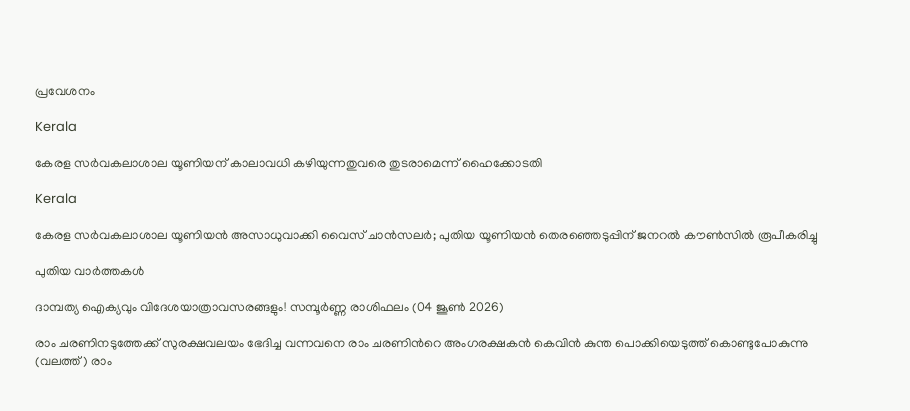പ്രവേശനം

Kerala

കേരള സര്‍വകലാശാല യൂണിയന് കാലാവധി കഴിയുന്നതുവരെ തുടരാമെന്ന് ഹൈക്കോടതി

Kerala

കേരള സർവകലാശാല യൂണിയൻ അസാധുവാക്കി വൈസ് ചാൻസലർ; പുതിയ യൂണിയൻ തെരഞ്ഞെടുപ്പിന് ജനറൽ കൗൺസിൽ രൂപീകരിച്ചു

പുതിയ വാര്‍ത്തകള്‍

ദാമ്പത്യ ഐക്യവും വിദേശയാത്രാവസരങ്ങളും! സമ്പൂർണ്ണ രാശിഫലം (04 ജൂൺ 2026)

രാം ചരണിനടുത്തേക്ക് സുരക്ഷവലയം ഭേദിച്ച വന്നവനെ രാം ചരണിന്‍റെ അംഗരക്ഷകന്‍ കെവിന്‍ കുന്ത പൊക്കിയെടുത്ത് കൊണ്ടുപോകുന്നു (വലത്ത്) രാം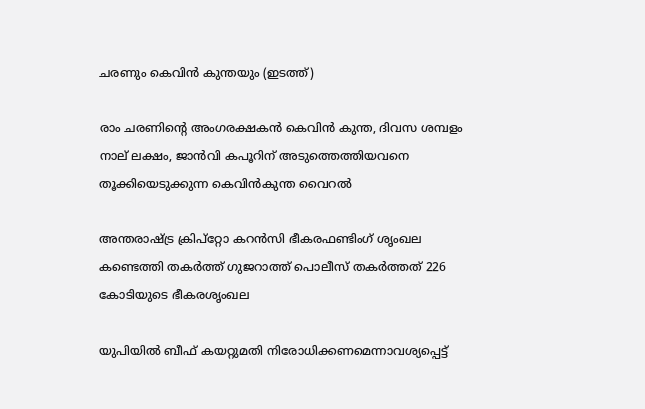ചരണും കെവിന്‍ കുന്തയും (ഇടത്ത്)

രാം ചരണിന്റെ അംഗരക്ഷകൻ കെവിൻ കുന്ത, ദിവസ ശമ്പളം നാല് ലക്ഷം, ജാന്‍വി കപൂറിന് അടുത്തെത്തിയവനെ തൂക്കിയെടുക്കുന്ന കെവിന്‍കുന്ത വൈറല്‍

അന്തരാഷ്‌ട്ര ക്രിപ്റ്റോ കറന്‍സി ഭീകരഫണ്ടിംഗ് ശൃംഖല കണ്ടെത്തി തകര്‍ത്ത് ഗുജറാത്ത് പൊലീസ് തകര്‍ത്തത് 226 കോടിയുടെ ഭീകരശൃംഖല

യുപിയില്‍ ബീഫ് കയറ്റുമതി നിരോധിക്കണമെന്നാവശ്യപ്പെട്ട്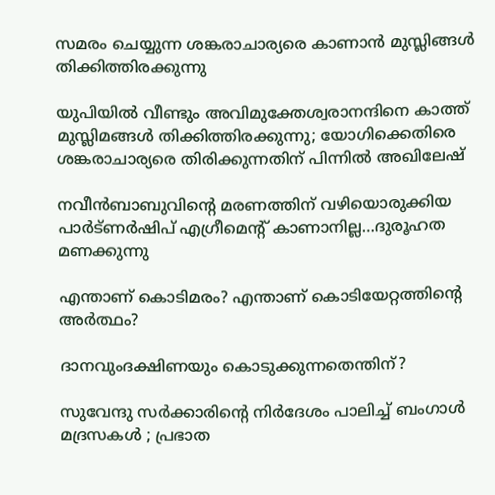സമരം ചെയ്യുന്ന ശങ്കരാചാര്യരെ കാണാന്‍ മുസ്ലിങ്ങള്‍ തിക്കിത്തിരക്കുന്നു

യുപിയില്‍ വീണ്ടും അവിമുക്തേശ്വരാനന്ദിനെ കാത്ത് മുസ്ലിമങ്ങള്‍ തിക്കിത്തിരക്കുന്നു; യോഗിക്കെതിരെ ശങ്കരാചാര്യരെ തിരിക്കുന്നതിന് പിന്നില്‍ അഖിലേഷ്

നവീന്‍ബാബുവിന്റെ മരണത്തിന് വഴിയൊരുക്കിയ പാര്‍ട്ണര്‍ഷിപ് എഗ്രീമെന്‍റ് കാണാനില്ല…ദുരൂഹത മണക്കുന്നു

എന്താണ് കൊടിമരം? എന്താണ് കൊടിയേറ്റത്തിന്റെ അര്‍ത്ഥം?

ദാനവുംദക്ഷിണയും കൊടുക്കുന്നതെന്തിന്?

സുവേന്ദു സർക്കാരിന്റെ നിർദേശം പാലിച്ച് ബംഗാൾ മദ്രസകൾ ; പ്രഭാത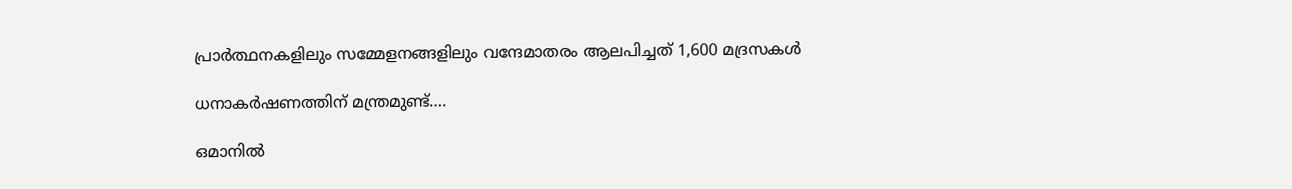പ്രാർത്ഥനകളിലും സമ്മേളനങ്ങളിലും വന്ദേമാതരം ആലപിച്ചത് 1,600 മദ്രസകൾ

ധനാകര്‍ഷണത്തിന് മന്ത്രമുണ്ട്….

ഒമാനിൽ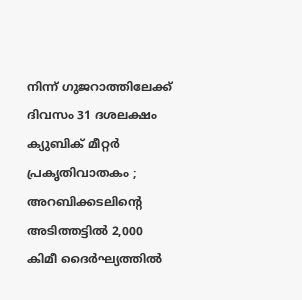നിന്ന് ഗുജറാത്തിലേക്ക് ദിവസം 31 ദശലക്ഷം ക്യുബിക് മീറ്റർ പ്രകൃതിവാതകം ; അറബിക്കടലിന്റെ അടിത്തട്ടിൽ 2,000 കിമീ ദൈർഘ്യത്തിൽ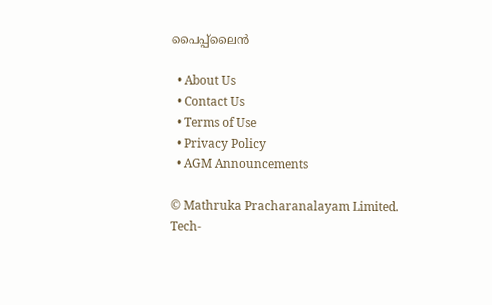പൈപ്പ്‌ലൈൻ

  • About Us
  • Contact Us
  • Terms of Use
  • Privacy Policy
  • AGM Announcements

© Mathruka Pracharanalayam Limited.
Tech-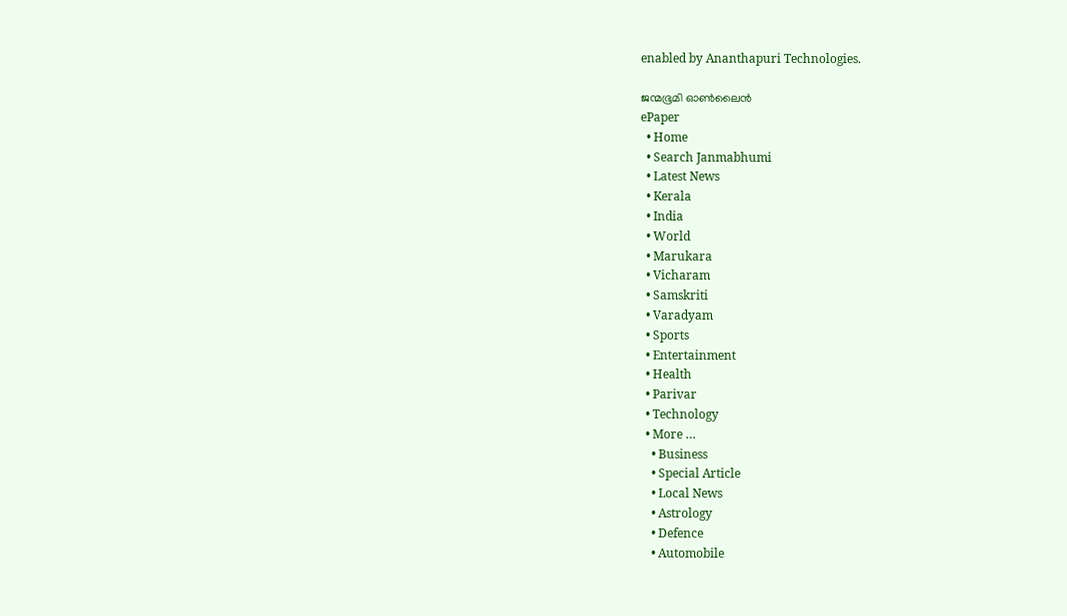enabled by Ananthapuri Technologies.

ജന്മഭൂമി ഓണ്‍ലൈന്‍
ePaper
  • Home
  • Search Janmabhumi
  • Latest News
  • Kerala
  • India
  • World
  • Marukara
  • Vicharam
  • Samskriti
  • Varadyam
  • Sports
  • Entertainment
  • Health
  • Parivar
  • Technology
  • More …
    • Business
    • Special Article
    • Local News
    • Astrology
    • Defence
    • Automobile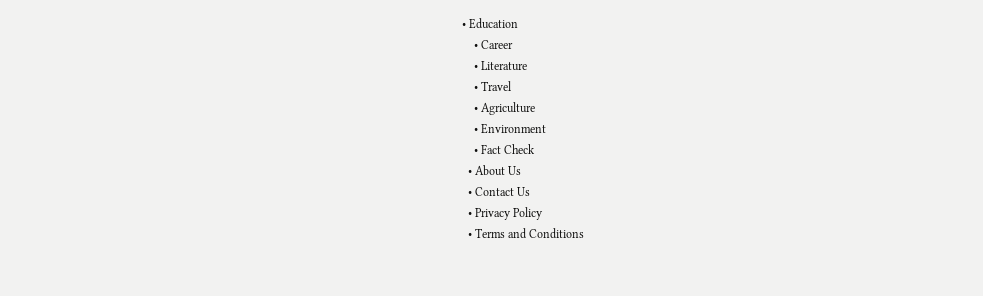• Education
    • Career
    • Literature
    • Travel
    • Agriculture
    • Environment
    • Fact Check
  • About Us
  • Contact Us
  • Privacy Policy
  • Terms and Conditions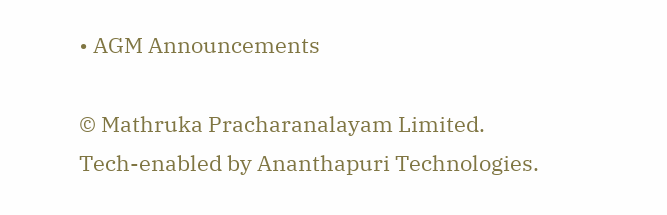• AGM Announcements

© Mathruka Pracharanalayam Limited.
Tech-enabled by Ananthapuri Technologies.